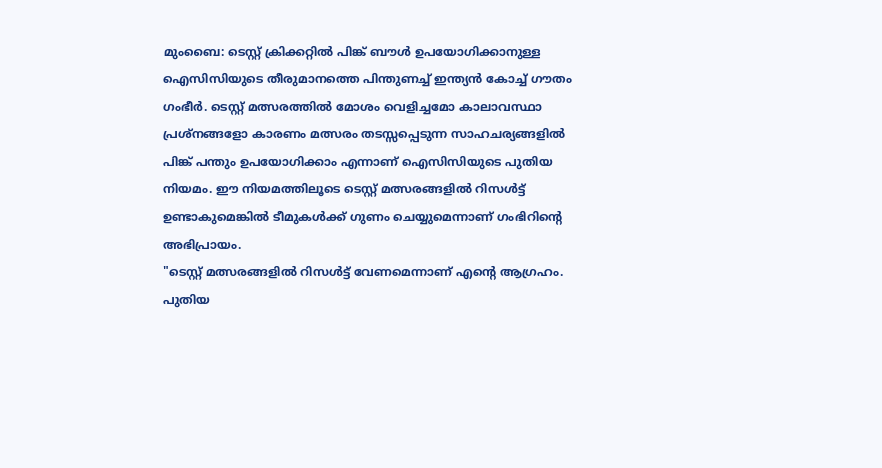മുംബൈ: ടെസ്റ്റ് ക്രിക്കറ്റിൽ പിങ്ക് ബൗൾ ഉപയോഗിക്കാനുള്ള ഐസിസിയുടെ തീരുമാനത്തെ പിന്തുണച്ച് ഇന്ത്യൻ കോച്ച് ഗൗതം ഗംഭീർ. ടെസ്റ്റ് മത്സരത്തിൽ മോശം വെളിച്ചമോ കാലാവസ്ഥാ പ്രശ്നങ്ങളോ കാരണം മത്സരം തടസ്സപ്പെടുന്ന സാഹചര്യങ്ങളിൽ പിങ്ക് പന്തും ഉപയോഗിക്കാം എന്നാണ് ഐസിസിയുടെ പുതിയ നിയമം. ഈ നിയമത്തിലൂടെ ടെസ്റ്റ് മത്സരങ്ങളിൽ റിസൾട്ട് ഉണ്ടാകുമെങ്കിൽ ടീമുകൾക്ക് ഗുണം ചെയ്യുമെന്നാണ് ഗംഭിറിന്റെ അഭിപ്രായം.
"ടെസ്റ്റ് മത്സരങ്ങളിൽ റിസൾട്ട് വേണമെന്നാണ് എന്റെ ആഗ്രഹം. പുതിയ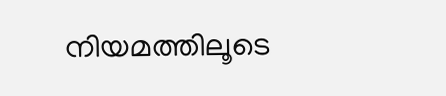നിയമത്തിലൂടെ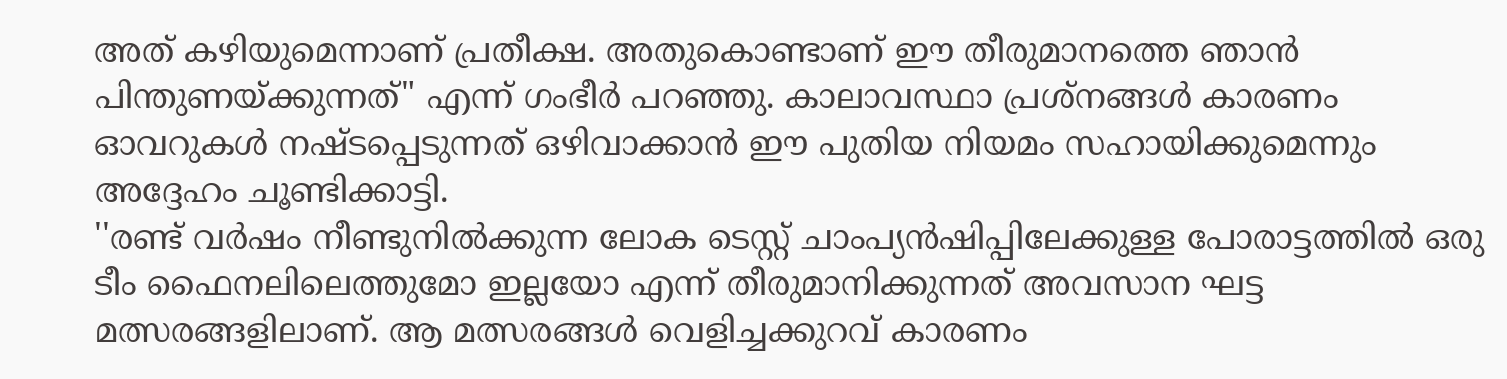അത് കഴിയുമെന്നാണ് പ്രതീക്ഷ. അതുകൊണ്ടാണ് ഈ തീരുമാനത്തെ ഞാൻ പിന്തുണയ്ക്കുന്നത്" എന്ന് ഗംഭീർ പറഞ്ഞു. കാലാവസ്ഥാ പ്രശ്നങ്ങൾ കാരണം ഓവറുകൾ നഷ്ടപ്പെടുന്നത് ഒഴിവാക്കാൻ ഈ പുതിയ നിയമം സഹായിക്കുമെന്നും അദ്ദേഹം ചൂണ്ടിക്കാട്ടി.
''രണ്ട് വർഷം നീണ്ടുനിൽക്കുന്ന ലോക ടെസ്റ്റ് ചാംപ്യൻഷിപ്പിലേക്കുള്ള പോരാട്ടത്തിൽ ഒരു ടീം ഫൈനലിലെത്തുമോ ഇല്ലയോ എന്ന് തീരുമാനിക്കുന്നത് അവസാന ഘട്ട മത്സരങ്ങളിലാണ്. ആ മത്സരങ്ങൾ വെളിച്ചക്കുറവ് കാരണം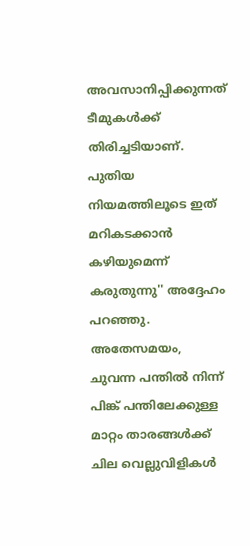അവസാനിപ്പിക്കുന്നത് ടീമുകൾക്ക് തിരിച്ചടിയാണ്. പുതിയ നിയമത്തിലൂടെ ഇത് മറികടക്കാൻ കഴിയുമെന്ന് കരുതുന്നു'' അദ്ദേഹം പറഞ്ഞു.
അതേസമയം, ചുവന്ന പന്തിൽ നിന്ന് പിങ്ക് പന്തിലേക്കുള്ള മാറ്റം താരങ്ങൾക്ക് ചില വെല്ലുവിളികൾ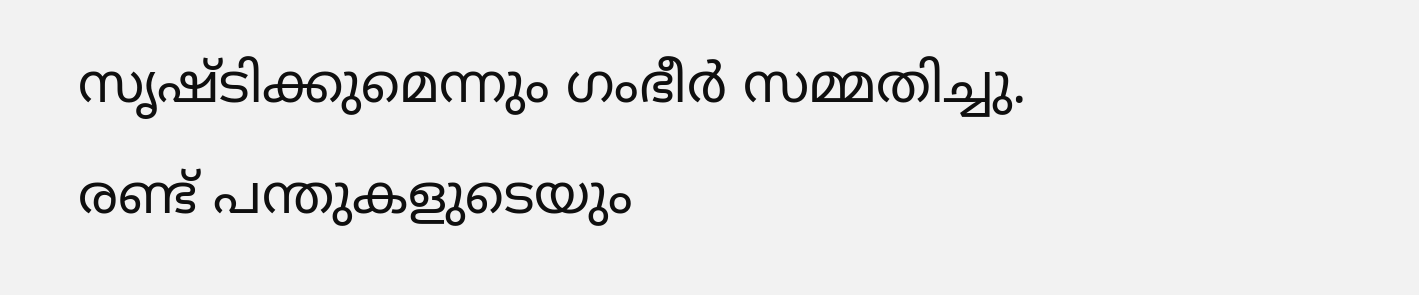സൃഷ്ടിക്കുമെന്നും ഗംഭീർ സമ്മതിച്ചു. രണ്ട് പന്തുകളുടെയും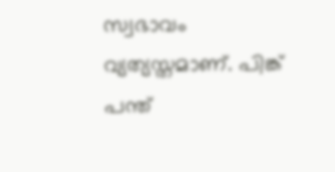സ്വഭാവം വ്യത്യസ്തമാണ്. പിങ്ക് പന്ത്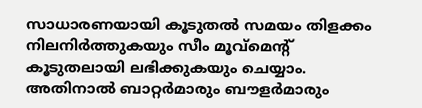സാധാരണയായി കൂടുതൽ സമയം തിളക്കം നിലനിർത്തുകയും സീം മൂവ്മെന്റ് കൂടുതലായി ലഭിക്കുകയും ചെയ്യാം. അതിനാൽ ബാറ്റർമാരും ബൗളർമാരും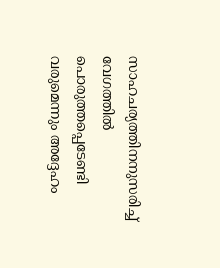സാഹചര്യത്തിനനുസരിച്ച് വേഗത്തിൽ പൊരുത്തപ്പെടേണ്ടി വരുമെന്നും അദ്ദേഹം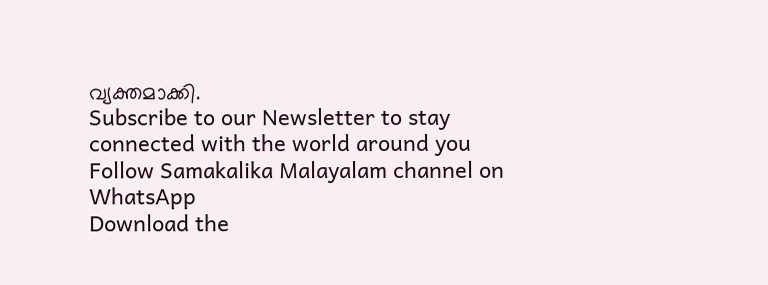വ്യക്തമാക്കി.
Subscribe to our Newsletter to stay connected with the world around you
Follow Samakalika Malayalam channel on WhatsApp
Download the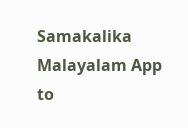Samakalika Malayalam App to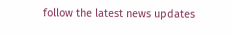follow the latest news updates